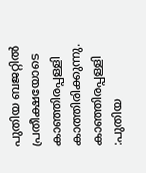പുതിയ ബജറ്റിൽ പ്രതീക്ഷയോടെ കാഞ്ഞിരപ്പള്ളി കാത്തിരിക്കുന്നു.
കാഞ്ഞിരപ്പള്ളി :പുതിയ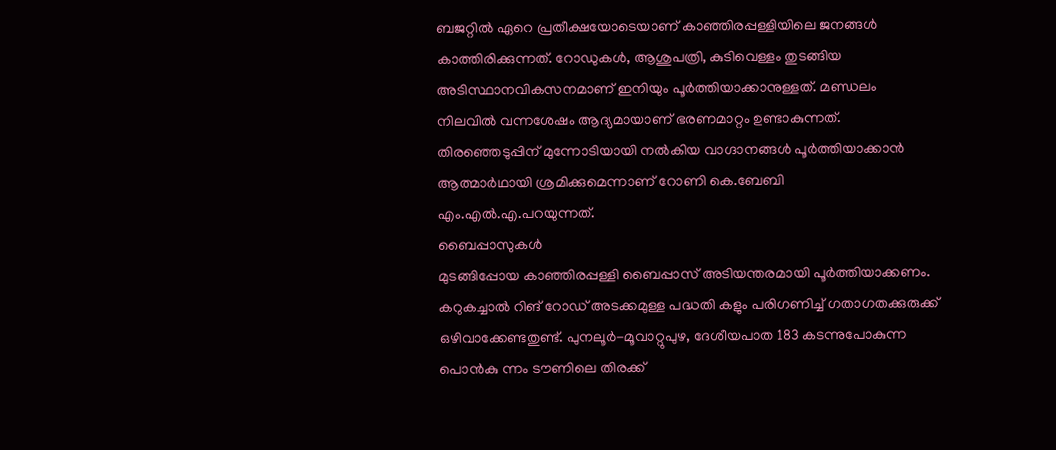ബജറ്റിൽ ഏറെ പ്രതീക്ഷയോടെയാണ് കാഞ്ഞിരപ്പള്ളിയിലെ ജനങ്ങൾ കാത്തിരിക്കുന്നത്. റോഡുകൾ, ആശുപത്രി, കുടിവെള്ളം തുടങ്ങിയ അടിസ്ഥാനവികസനമാണ് ഇനിയും പൂർത്തിയാക്കാനുള്ളത്. മണ്ഡലം നിലവിൽ വന്നശേഷം ആദ്യമായാണ് ഭരണമാറ്റം ഉണ്ടാകുന്നത്. തിരഞ്ഞെടുപ്പിന് മുന്നോടിയായി നൽകിയ വാഗ്ദാനങ്ങൾ പൂർത്തിയാക്കാൻ ആത്മാർഥായി ശ്രമിക്കുമെന്നാണ് റോണി കെ.ബേബി എം.എൽ.എ.പറയുന്നത്.
ബൈപ്പാസുകൾ
മുടങ്ങിപ്പോയ കാഞ്ഞിരപ്പള്ളി ബൈപ്പാസ് അടിയന്തരമായി പൂർത്തിയാക്കണം. കറുകച്ചാൽ റിങ് റോഡ് അടക്കമുള്ള പദ്ധതി കളും പരിഗണിച്ച് ഗതാഗതക്കുരുക്ക് ഒഴിവാക്കേണ്ടതുണ്ട്. പുനലൂർ-മൂവാറ്റുപുഴ, ദേശീയപാത 183 കടന്നുപോകുന്ന പൊൻകു ന്നം ടൗണിലെ തിരക്ക്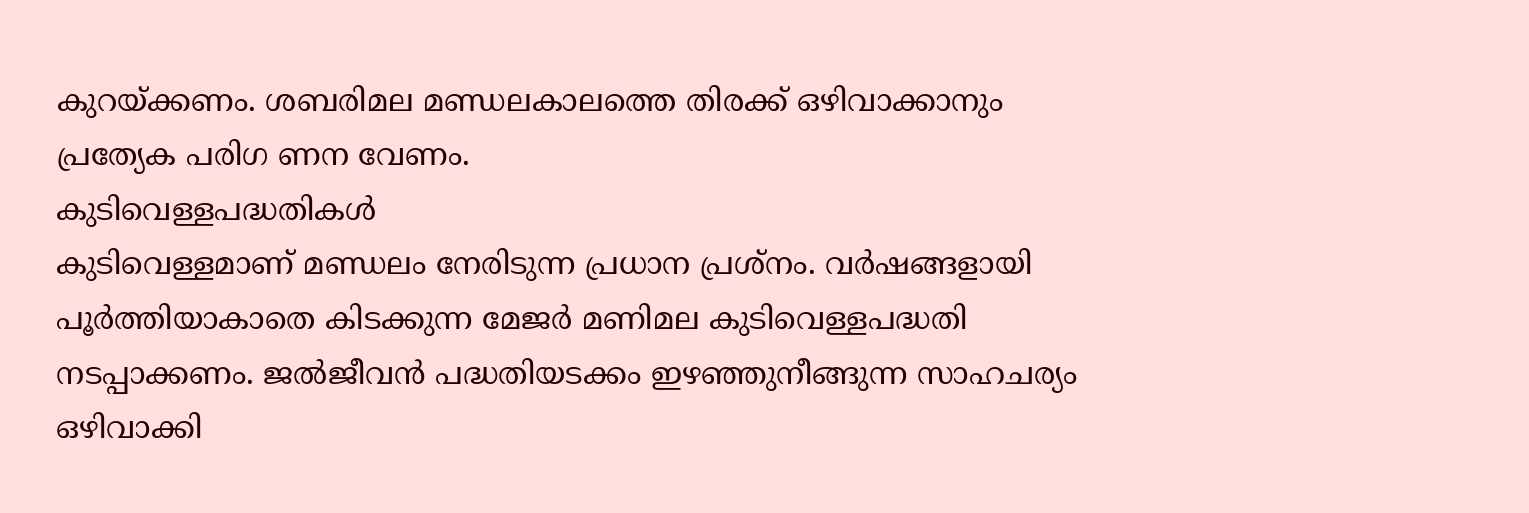കുറയ്ക്കണം. ശബരിമല മണ്ഡലകാലത്തെ തിരക്ക് ഒഴിവാക്കാനും പ്രത്യേക പരിഗ ണന വേണം.
കുടിവെള്ളപദ്ധതികൾ
കുടിവെള്ളമാണ് മണ്ഡലം നേരിടുന്ന പ്രധാന പ്രശ്നം. വർഷങ്ങളായി പൂർത്തിയാകാതെ കിടക്കുന്ന മേജർ മണിമല കുടിവെള്ളപദ്ധതി നടപ്പാക്കണം. ജൽജീവൻ പദ്ധതിയടക്കം ഇഴഞ്ഞുനീങ്ങുന്ന സാഹചര്യം ഒഴിവാക്കി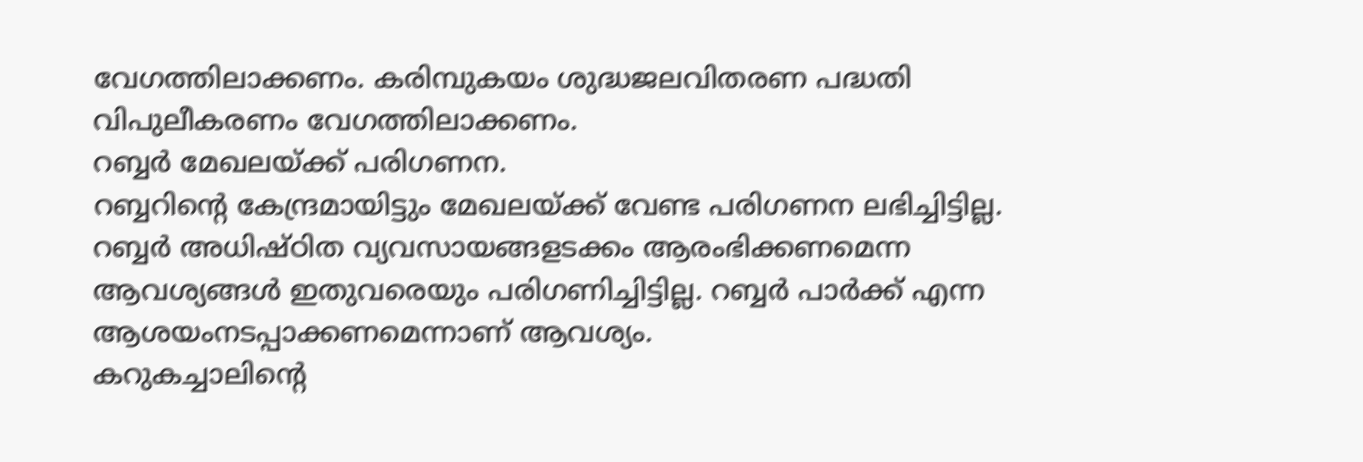വേഗത്തിലാക്കണം. കരിമ്പുകയം ശുദ്ധജലവിതരണ പദ്ധതി വിപുലീകരണം വേഗത്തിലാക്കണം.
റബ്ബർ മേഖലയ്ക്ക് പരിഗണന.
റബ്ബറിന്റെ കേന്ദ്രമായിട്ടും മേഖലയ്ക്ക് വേണ്ട പരിഗണന ലഭിച്ചിട്ടില്ല. റബ്ബർ അധിഷ്ഠിത വ്യവസായങ്ങളടക്കം ആരംഭിക്കണമെന്ന ആവശ്യങ്ങൾ ഇതുവരെയും പരിഗണിച്ചിട്ടില്ല. റബ്ബർ പാർക്ക് എന്ന ആശയംനടപ്പാക്കണമെന്നാണ് ആവശ്യം.
കറുകച്ചാലിന്റെ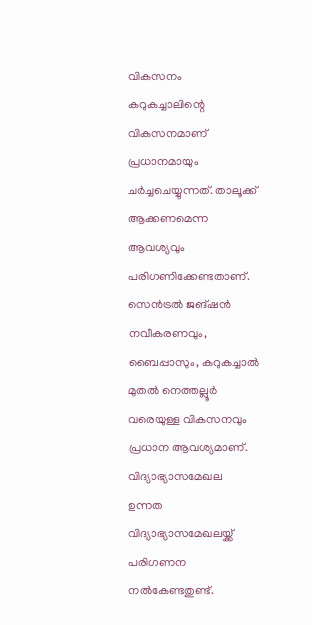വികസനം
കറുകച്ചാലിന്റെ വികസനമാണ് പ്രധാനമായും ചർച്ചചെയ്യുന്നത്. താലൂക്ക് ആക്കണമെന്ന ആവശ്യവും പരിഗണിക്കേണ്ടതാണ്. സെൻട്രൽ ജങ്ഷൻ നവീകരണവും, ബൈപ്പാസും, കറുകച്ചാൽ മുതൽ നെത്തല്ലൂർ വരെയുള്ള വികസനവും പ്രധാന ആവശ്യമാണ്.
വിദ്യാഭ്യാസമേഖല
ഉന്നത വിദ്യാഭ്യാസമേഖലയ്ക്ക് പരിഗണന നൽകേണ്ടതുണ്ട്.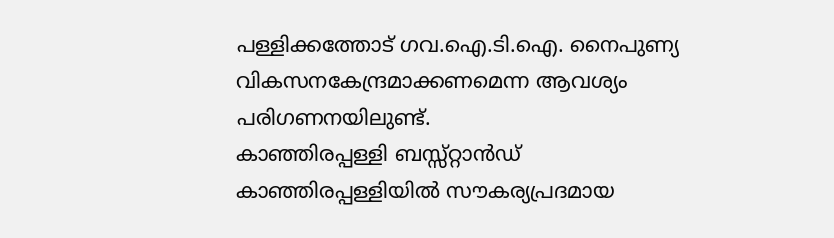പള്ളിക്കത്തോട് ഗവ.ഐ.ടി.ഐ. നൈപുണ്യ വികസനകേന്ദ്രമാക്കണമെന്ന ആവശ്യം പരിഗണനയിലുണ്ട്.
കാഞ്ഞിരപ്പള്ളി ബസ്സ്റ്റാൻഡ്
കാഞ്ഞിരപ്പള്ളിയിൽ സൗകര്യപ്രദമായ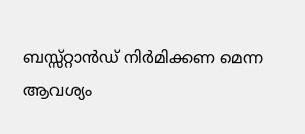ബസ്സ്റ്റാൻഡ് നിർമിക്കണ മെന്ന ആവശ്യം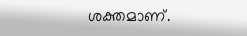ശക്തമാണ്.